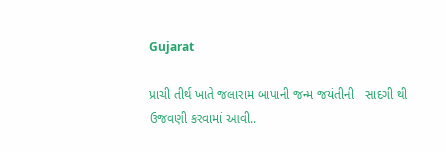Gujarat

પ્રાચી તીર્થ ખાતે જલારામ બાપાની જન્મ જયંતીની   સાદગી થી  ઉજવણી કરવામાં આવી..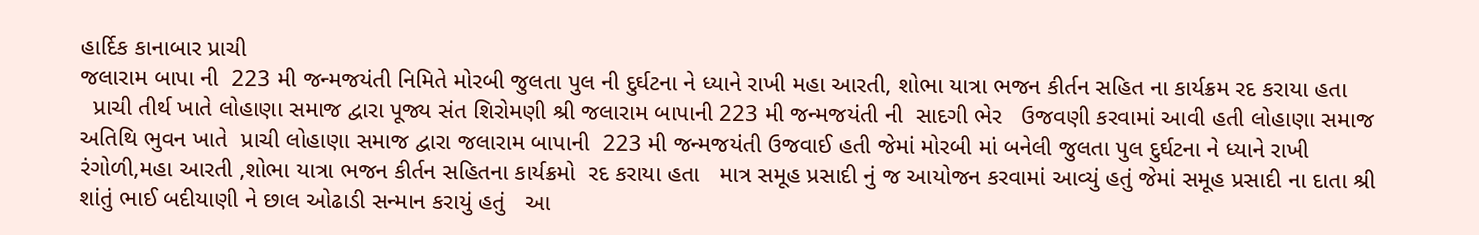હાર્દિક કાનાબાર પ્રાચી
જલારામ બાપા ની  223 મી જન્મજયંતી નિમિતે મોરબી જુલતા પુલ ની દુર્ઘટના ને ધ્યાને રાખી મહા આરતી, શોભા યાત્રા ભજન કીર્તન સહિત ના કાર્યક્રમ રદ કરાયા હતા
  પ્રાચી તીર્થ ખાતે લોહાણા સમાજ દ્વારા પૂજ્ય સંત શિરોમણી શ્રી જલારામ બાપાની 223 મી જન્મજયંતી ની  સાદગી ભેર   ઉજવણી કરવામાં આવી હતી લોહાણા સમાજ અતિથિ ભુવન ખાતે  પ્રાચી લોહાણા સમાજ દ્વારા જલારામ બાપાની  223 મી જન્મજયંતી ઉજવાઈ હતી જેમાં મોરબી માં બનેલી જુલતા પુલ દુર્ઘટના ને ધ્યાને રાખી   રંગોળી,મહા આરતી ,શોભા યાત્રા ભજન કીર્તન સહિતના કાર્યક્રમો  રદ કરાયા હતા   માત્ર સમૂહ પ્રસાદી નું જ આયોજન કરવામાં આવ્યું હતું જેમાં સમૂહ પ્રસાદી ના દાતા શ્રી શાંતું ભાઈ બદીયાણી ને છાલ ઓઢાડી સન્માન કરાયું હતું   આ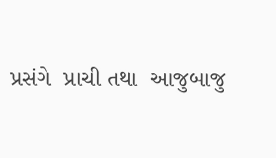પ્રસંગે  પ્રાચી તથા  આજુબાજુ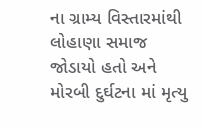ના ગ્રામ્ય વિસ્તારમાંથી  લોહાણા સમાજ  જોડાયો હતો અને મોરબી દુર્ઘટના માં મૃત્યુ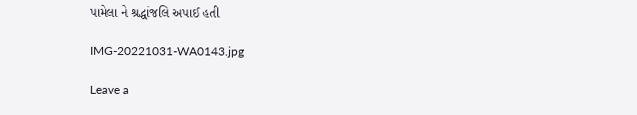પામેલા ને શ્રદ્ધાંજલિ અપાઈ હતી

IMG-20221031-WA0143.jpg

Leave a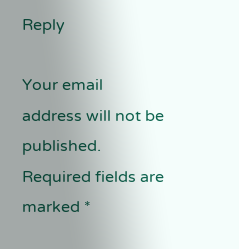Reply

Your email address will not be published. Required fields are marked *